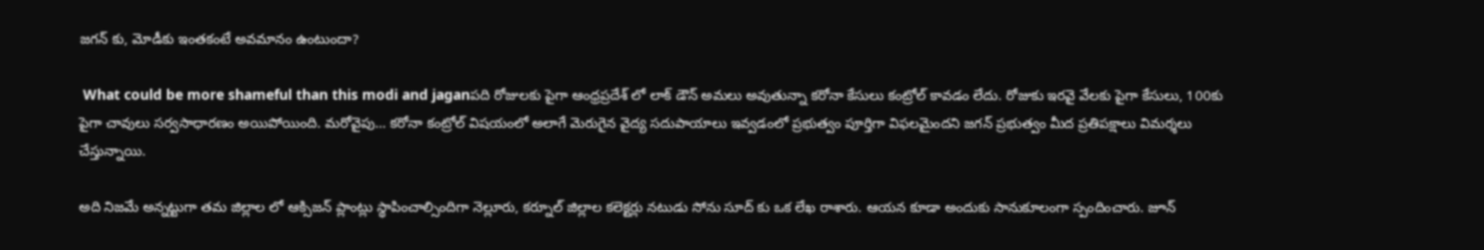జగన్ కు, మోడీకు ఇంతకంటే అవమానం ఉంటుందా?

 What could be more shameful than this modi and jaganపది రోజులకు పైగా ఆంధ్రప్రదేశ్ లో లాక్ డౌన్ అమలు అవుతున్నా కరోనా కేసులు కంట్రోల్ కావడం లేదు. రోజుకు ఇరవై వేలకు పైగా కేసులు, 100కు పైగా చావులు సర్వసాధారణం అయిపోయింది. మరోవైపు… కరోనా కంట్రోల్ విషయంలో అలాగే మెరుగైన వైద్య సదుపాయాలు ఇవ్వడంలో ప్రభుత్వం పూర్తిగా విఫలమైందని జగన్ ప్రభుత్వం మీద ప్రతిపక్షాలు విమర్శలు చేస్తున్నాయి.

అది నిజమే అన్నట్టుగా తమ జిల్లాల లో ఆక్సిజన్ ప్లాంట్లు స్థాపించాల్సిందిగా నెల్లూరు, కర్నూల్ జిల్లాల కలెక్టర్లు నటుడు సోను సూద్ కు ఒక లేఖ రాశారు. ఆయన కూడా అందుకు సానుకూలంగా స్పందించారు. జూన్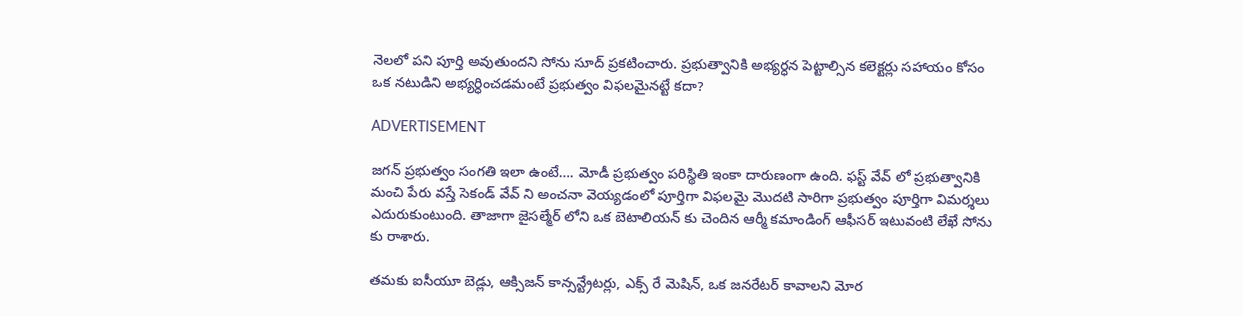నెలలో పని పూర్తి అవుతుందని సోను సూద్ ప్రకటించారు. ప్రభుత్వానికి అభ్యర్ధన పెట్టాల్సిన కలెక్టర్లు సహాయం కోసం ఒక నటుడిని అభ్యర్ధించడమంటే ప్రభుత్వం విఫలమైనట్టే కదా?

ADVERTISEMENT

జగన్ ప్రభుత్వం సంగతి ఇలా ఉంటే…. మోడీ ప్రభుత్వం పరిస్థితి ఇంకా దారుణంగా ఉంది. ఫస్ట్ వేవ్ లో ప్రభుత్వానికి మంచి పేరు వస్తే సెకండ్ వేవ్ ని అంచనా వెయ్యడంలో పూర్తిగా విఫలమై మొదటి సారిగా ప్రభుత్వం పూర్తిగా విమర్శలు ఎదురుకుంటుంది. తాజాగా జైసల్మేర్ లోని ఒక బెటాలియన్ కు చెందిన ఆర్మీ కమాండింగ్ ఆఫీసర్ ఇటువంటి లేఖే సోను కు రాశారు.

తమకు ఐసీయూ బెడ్లు, ఆక్సిజన్ కాన్సన్ట్రేటర్లు, ఎక్స్ రే మెషిన్, ఒక జనరేటర్ కావాలని మోర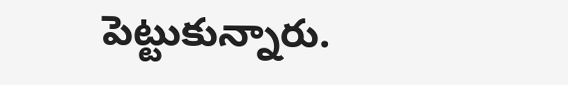పెట్టుకున్నారు.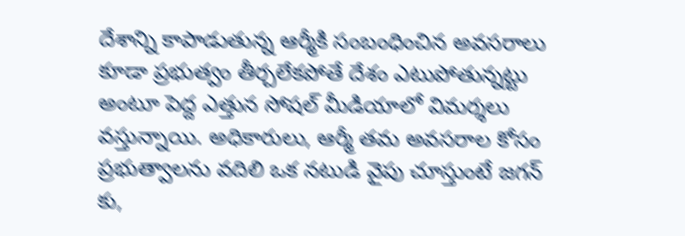దేశాన్ని కాపాడుతున్న ఆర్మీకి సంబంధించిన అవసరాలు కూడా ప్రభుత్వం తీర్చలేకపోతే దేశం ఎటుపోతున్నట్టు అంటూ పెద్ద ఎత్తున సోషల్ మీడియాలో విమర్శలు వస్తున్నాయి. అధికారులు, ఆర్మీ తమ అవసరాల కోసం ప్రభుత్వాలను వదిలి ఒక నటుడి వైపు చూస్తుంటే జగన్ కు,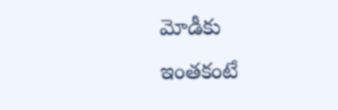మోడీకు ఇంతకంటే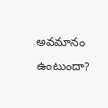అవమానం ఉంటుందా?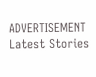ADVERTISEMENT
Latest Stories